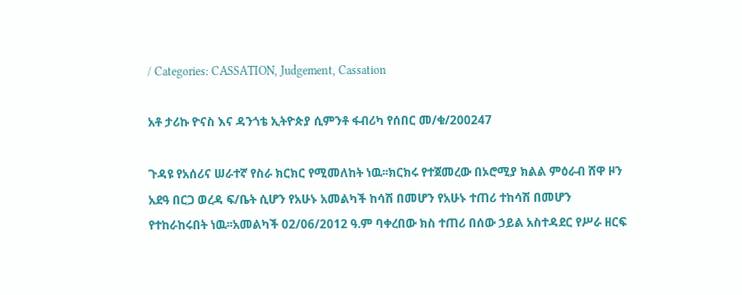/ Categories: CASSATION, Judgement, Cassation

አቶ ታሪኩ ዮናስ እና ዳንጎቴ ኢትዮጵያ ሲምንቶ ፋብሪካ የሰበር መ/ቁ/200247

ጉዳዩ የአሰሪና ሠራተኛ የስራ ክርክር የሚመለከት ነዉ፡፡ክርክሩ የተጀመረው በኦሮሚያ ክልል ምዕራብ ሸዋ ዞን አደዓ በርጋ ወረዳ ፍ/ቤት ሲሆን የአሁኑ አመልካች ከሳሽ በመሆን የአሁኑ ተጠሪ ተከሳሽ በመሆን የተከራከሩበት ነዉ፡፡አመልካች 02/06/2012 ዓ.ም ባቀረበው ክስ ተጠሪ በሰው ኃይል አስተዳደር የሥራ ዘርፍ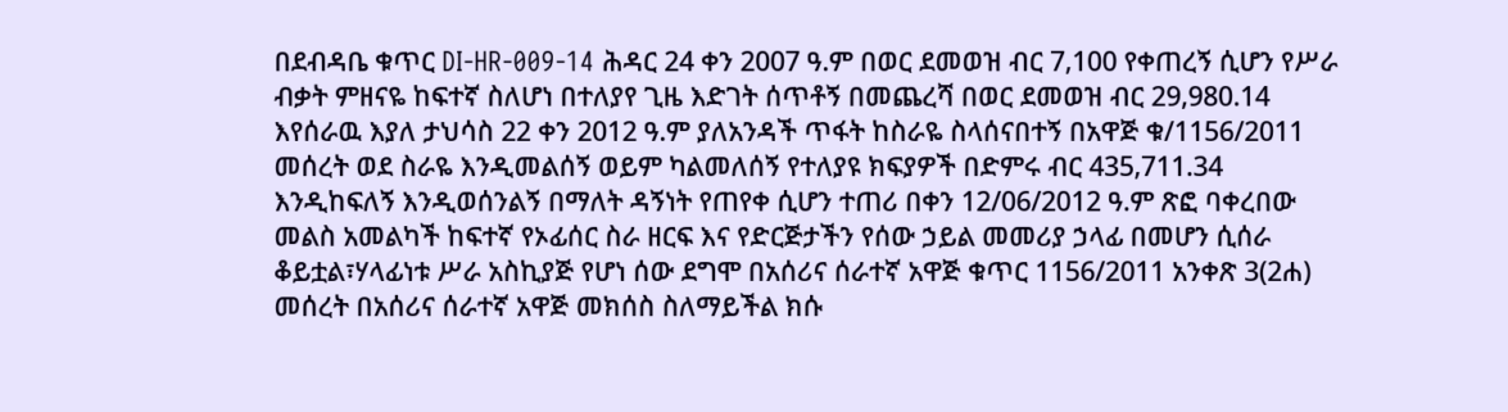በደብዳቤ ቁጥር DI-HR-009-14 ሕዳር 24 ቀን 2007 ዓ.ም በወር ደመወዝ ብር 7,100 የቀጠረኝ ሲሆን የሥራ ብቃት ምዘናዬ ከፍተኛ ስለሆነ በተለያየ ጊዜ እድገት ሰጥቶኝ በመጨረሻ በወር ደመወዝ ብር 29,980.14 እየሰራዉ እያለ ታህሳስ 22 ቀን 2012 ዓ.ም ያለአንዳች ጥፋት ከስራዬ ስላሰናበተኝ በአዋጅ ቁ/1156/2011 መሰረት ወደ ስራዬ እንዲመልሰኝ ወይም ካልመለሰኝ የተለያዩ ክፍያዎች በድምሩ ብር 435,711.34 እንዲከፍለኝ እንዲወሰንልኝ በማለት ዳኝነት የጠየቀ ሲሆን ተጠሪ በቀን 12/06/2012 ዓ.ም ጽፎ ባቀረበው መልስ አመልካች ከፍተኛ የኦፊሰር ስራ ዘርፍ እና የድርጅታችን የሰው ኃይል መመሪያ ኃላፊ በመሆን ሲሰራ ቆይቷል፣ሃላፊነቱ ሥራ አስኪያጅ የሆነ ሰው ደግሞ በአሰሪና ሰራተኛ አዋጅ ቁጥር 1156/2011 አንቀጽ 3(2ሐ) መሰረት በአሰሪና ሰራተኛ አዋጅ መክሰስ ስለማይችል ክሱ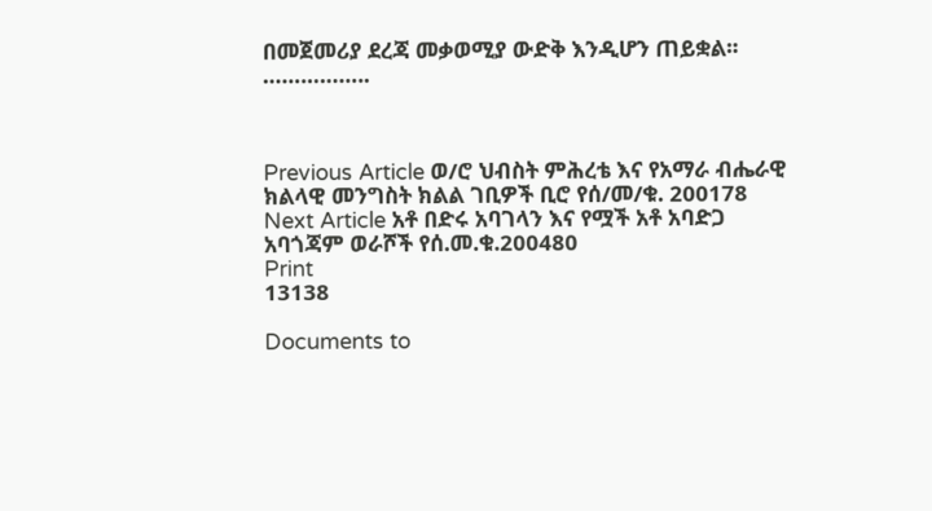በመጀመሪያ ደረጃ መቃወሚያ ውድቅ እንዲሆን ጠይቋል፡፡……………..



Previous Article ወ/ሮ ህብስት ምሕረቴ እና የአማራ ብሔራዊ ክልላዊ መንግስት ክልል ገቢዎች ቢሮ የሰ/መ/ቁ. 200178
Next Article አቶ በድሩ አባገላን እና የሟች አቶ አባድጋ አባጎጃም ወራሾች የሰ.መ.ቁ.200480
Print
13138

Documents to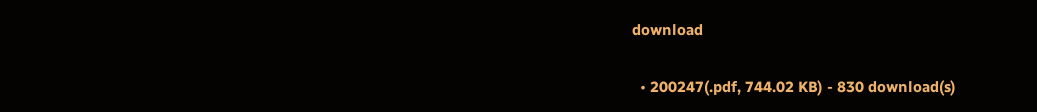download

  • 200247(.pdf, 744.02 KB) - 830 download(s)